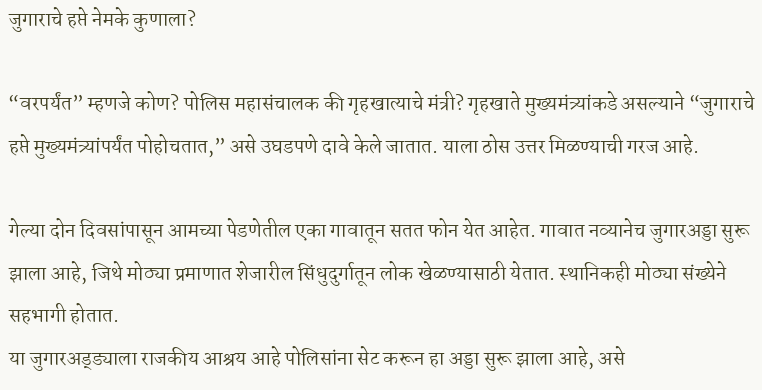जुगाराचे हप्ते नेमके कुणाला?

“वरपर्यंत” म्हणजे कोण? पोलिस महासंचालक की गृहखात्याचे मंत्री? गृहखाते मुख्यमंत्र्यांकडे असल्याने “जुगाराचे हप्ते मुख्यमंत्र्यांपर्यंत पोहोचतात,” असे उघडपणे दावे केले जातात. याला ठोस उत्तर मिळण्याची गरज आहे.

गेल्या दोन दिवसांपासून आमच्या पेडणेतील एका गावातून सतत फोन येत आहेत. गावात नव्यानेच जुगारअड्डा सुरू झाला आहे, जिथे मोठ्या प्रमाणात शेजारील सिंधुदुर्गातून लोक खेळण्यासाठी येतात. स्थानिकही मोठ्या संख्येने सहभागी होतात.
या जुगारअड्ड्याला राजकीय आश्रय आहे पोलिसांना सेट करून हा अड्डा सुरू झाला आहे, असे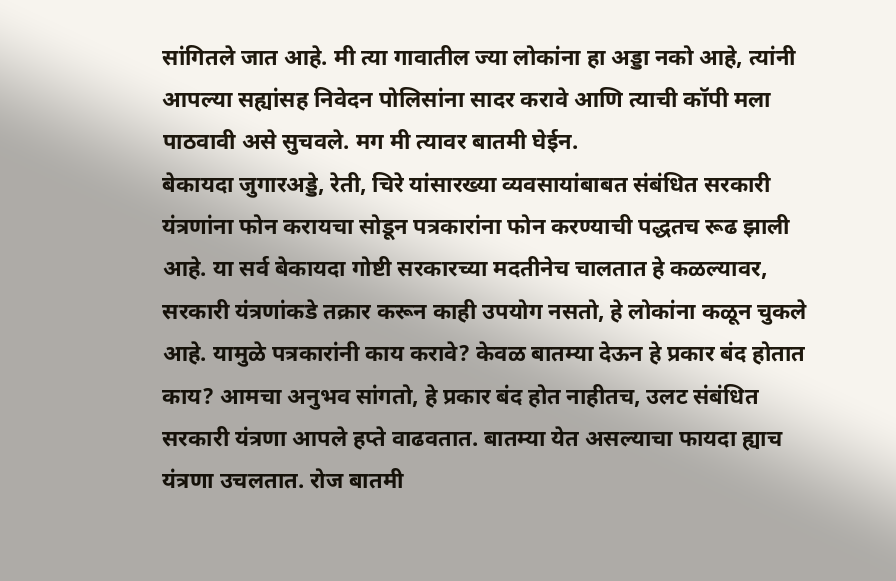सांगितले जात आहे. मी त्या गावातील ज्या लोकांना हा अड्डा नको आहे, त्यांनी आपल्या सह्यांसह निवेदन पोलिसांना सादर करावे आणि त्याची कॉपी मला पाठवावी असे सुचवले. मग मी त्यावर बातमी घेईन.
बेकायदा जुगारअड्डे, रेती, चिरे यांसारख्या व्यवसायांबाबत संबंधित सरकारी यंत्रणांना फोन करायचा सोडून पत्रकारांना फोन करण्याची पद्धतच रूढ झाली आहे. या सर्व बेकायदा गोष्टी सरकारच्या मदतीनेच चालतात हे कळल्यावर, सरकारी यंत्रणांकडे तक्रार करून काही उपयोग नसतो, हे लोकांना कळून चुकले आहे. यामुळे पत्रकारांनी काय करावे? केवळ बातम्या देऊन हे प्रकार बंद होतात काय? आमचा अनुभव सांगतो, हे प्रकार बंद होत नाहीतच, उलट संबंधित सरकारी यंत्रणा आपले हप्ते वाढवतात. बातम्या येत असल्याचा फायदा ह्याच यंत्रणा उचलतात. रोज बातमी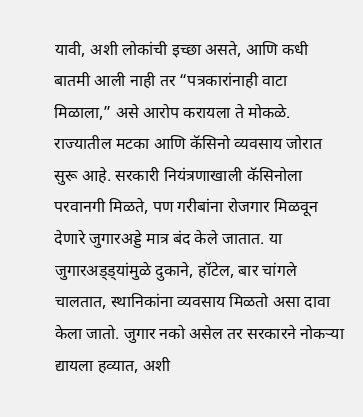यावी, अशी लोकांची इच्छा असते, आणि कधी बातमी आली नाही तर “पत्रकारांनाही वाटा मिळाला,” असे आरोप करायला ते मोकळे.
राज्यातील मटका आणि कॅसिनो व्यवसाय जोरात सुरू आहे. सरकारी नियंत्रणाखाली कॅसिनोला परवानगी मिळते, पण गरीबांना रोजगार मिळवून देणारे जुगारअड्डे मात्र बंद केले जातात. या जुगारअड्ड्यांमुळे दुकाने, हॉटेल, बार चांगले चालतात, स्थानिकांना व्यवसाय मिळतो असा दावा केला जातो. जुगार नको असेल तर सरकारने नोकऱ्या द्यायला हव्यात, अशी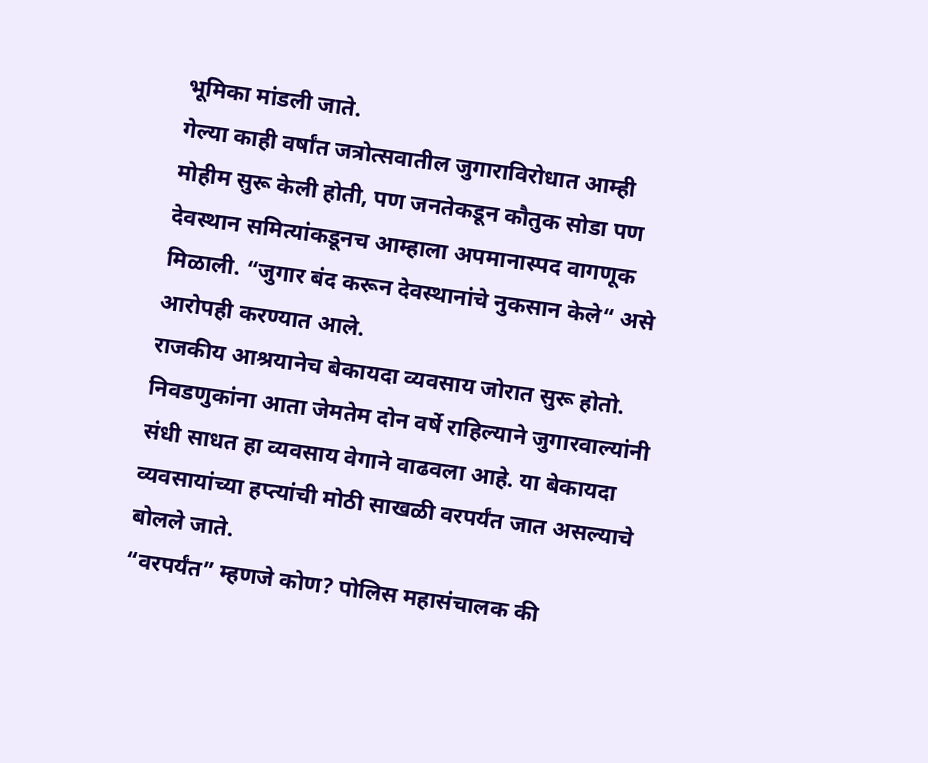भूमिका मांडली जाते.
गेल्या काही वर्षांत जत्रोत्सवातील जुगाराविरोधात आम्ही मोहीम सुरू केली होती, पण जनतेकडून कौतुक सोडा पण देवस्थान समित्यांकडूनच आम्हाला अपमानास्पद वागणूक मिळाली. “जुगार बंद करून देवस्थानांचे नुकसान केले“ असे आरोपही करण्यात आले.
राजकीय आश्रयानेच बेकायदा व्यवसाय जोरात सुरू होतो. निवडणुकांना आता जेमतेम दोन वर्षे राहिल्याने जुगारवाल्यांनी संधी साधत हा व्यवसाय वेगाने वाढवला आहे. या बेकायदा व्यवसायांच्या हप्त्यांची मोठी साखळी वरपर्यंत जात असल्याचे बोलले जाते.
“वरपर्यंत” म्हणजे कोण? पोलिस महासंचालक की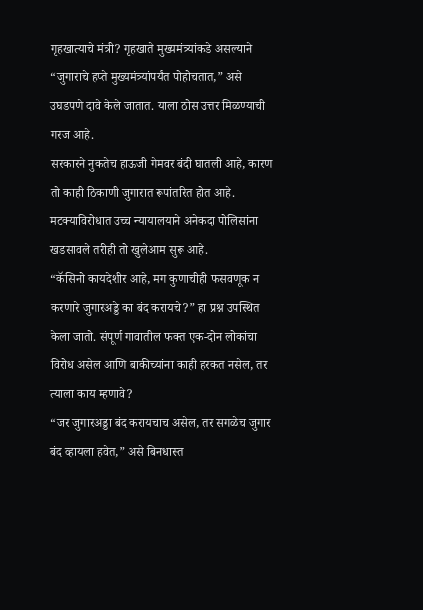गृहखात्याचे मंत्री? गृहखाते मुख्यमंत्र्यांकडे असल्याने “जुगाराचे हप्ते मुख्यमंत्र्यांपर्यंत पोहोचतात,” असे उघडपणे दावे केले जातात. याला ठोस उत्तर मिळण्याची गरज आहे.
सरकारने नुकतेच हाऊजी गेमवर बंदी घातली आहे, कारण तो काही ठिकाणी जुगारात रूपांतरित होत आहे. मटक्याविरोधात उच्च न्यायालयाने अनेकदा पोलिसांना खडसावले तरीही तो खुलेआम सुरू आहे.
“कॅसिनो कायदेशीर आहे, मग कुणाचीही फसवणूक न करणारे जुगारअड्डे का बंद करायचे?” हा प्रश्न उपस्थित केला जातो. संपूर्ण गावातील फक्त एक-दोन लोकांचा विरोध असेल आणि बाकीच्यांना काही हरकत नसेल, तर त्याला काय म्हणावे?
“जर जुगारअड्डा बंद करायचाच असेल, तर सगळेच जुगार बंद व्हायला हवेत,” असे बिनधास्त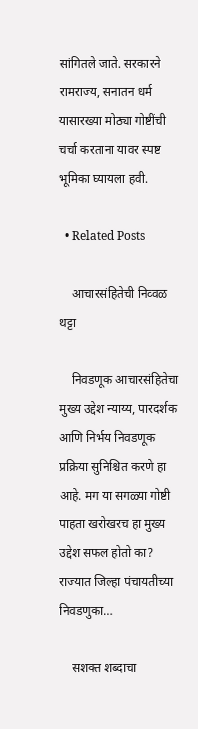सांगितले जाते. सरकारने रामराज्य, सनातन धर्म यासारख्या मोठ्या गोष्टींची चर्चा करताना यावर स्पष्ट भूमिका घ्यायला हवी.

  • Related Posts

    आचारसंहितेची निव्वळ थट्टा

    निवडणूक आचारसंहितेचा मुख्य उद्देश न्याय्य, पारदर्शक आणि निर्भय निवडणूक प्रक्रिया सुनिश्चित करणे हा आहे. मग या सगळ्या गोष्टी पाहता खरोखरच हा मुख्य उद्देश सफल होतो का? राज्यात जिल्हा पंचायतीच्या निवडणुका…

    सशक्त शब्दाचा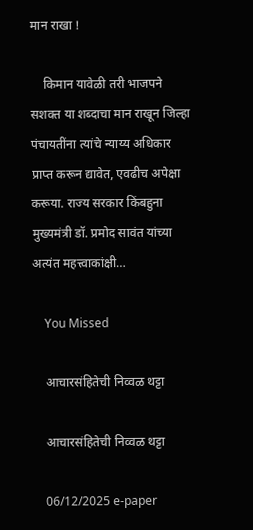मान राखा !

    किमान यावेळी तरी भाजपने सशक्त या शब्दाचा मान राखून जिल्हा पंचायतींना त्यांचे न्याय्य अधिकार प्राप्त करून द्यावेत, एवढीच अपेक्षा करूया. राज्य सरकार किंबहुना मुख्यमंत्री डॉ. प्रमोद सावंत यांच्या अत्यंत महत्त्वाकांक्षी…

    You Missed

    आचारसंहितेची निव्वळ थट्टा

    आचारसंहितेची निव्वळ थट्टा

    06/12/2025 e-paper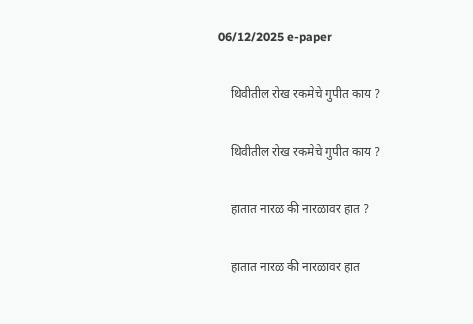06/12/2025 e-paper

    थिवीतील रोख रकमेचे गुपीत काय ?

    थिवीतील रोख रकमेचे गुपीत काय ?

    हातात नारळ की नारळावर हात ?

    हातात नारळ की नारळावर हात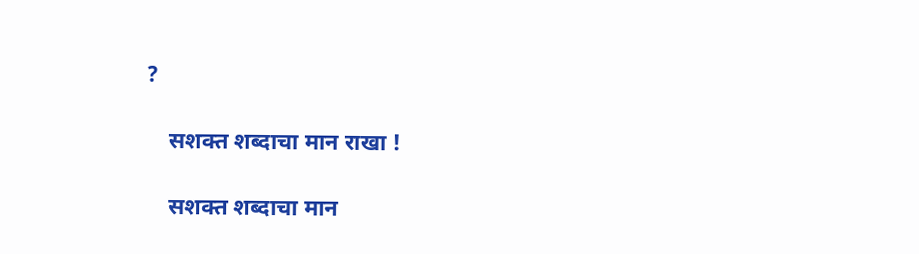?

    सशक्त शब्दाचा मान राखा !

    सशक्त शब्दाचा मान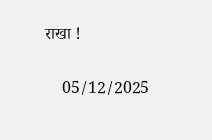राखा !

    05/12/2025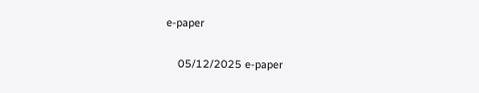e-paper

    05/12/2025 e-paper